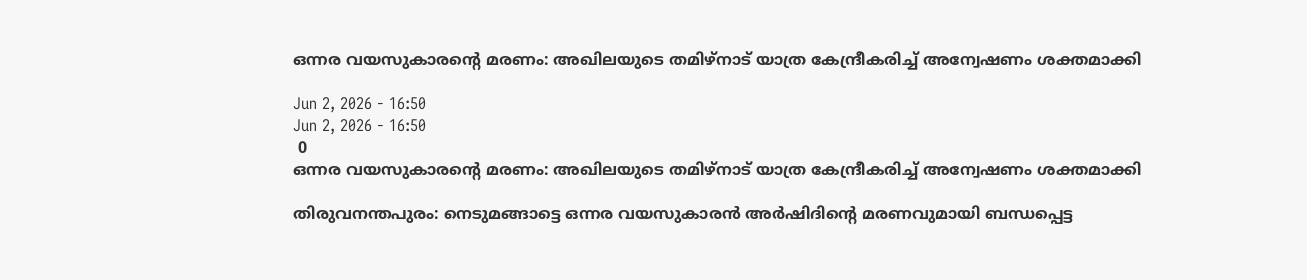ഒന്നര വയസുകാരന്റെ മരണം: അഖിലയുടെ തമിഴ്‌നാട് യാത്ര കേന്ദ്രീകരിച്ച് അന്വേഷണം ശക്തമാക്കി

Jun 2, 2026 - 16:50
Jun 2, 2026 - 16:50
 0
ഒന്നര വയസുകാരന്റെ മരണം: അഖിലയുടെ തമിഴ്‌നാട് യാത്ര കേന്ദ്രീകരിച്ച് അന്വേഷണം ശക്തമാക്കി

തിരുവനന്തപുരം: നെടുമങ്ങാട്ടെ ഒന്നര വയസുകാരൻ അർഷിദിന്റെ മരണവുമായി ബന്ധപ്പെട്ട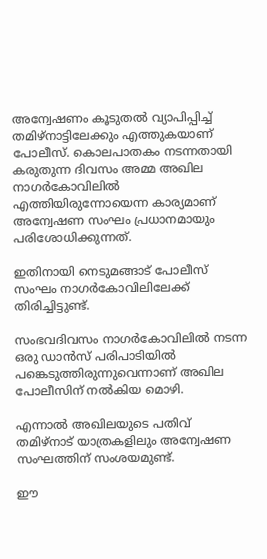അന്വേഷണം കൂടുതൽ വ്യാപിപ്പിച്ച് തമിഴ്‌നാട്ടിലേക്കും എത്തുകയാണ് പോലീസ്. കൊലപാതകം നടന്നതായി കരുതുന്ന ദിവസം അമ്മ അഖില നാഗർകോവിലിൽ എത്തിയിരുന്നോയെന്ന കാര്യമാണ് അന്വേഷണ സംഘം പ്രധാനമായും പരിശോധിക്കുന്നത്.

ഇതിനായി നെടുമങ്ങാട് പോലീസ് സംഘം നാഗർകോവിലിലേക്ക് തിരിച്ചിട്ടുണ്ട്.

സംഭവദിവസം നാഗർകോവിലിൽ നടന്ന ഒരു ഡാൻസ് പരിപാടിയിൽ പങ്കെടുത്തിരുന്നുവെന്നാണ് അഖില പോലീസിന് നൽകിയ മൊഴി.

എന്നാൽ അഖിലയുടെ പതിവ് തമിഴ്‌നാട് യാത്രകളിലും അന്വേഷണ സംഘത്തിന് സംശയമുണ്ട്.

ഈ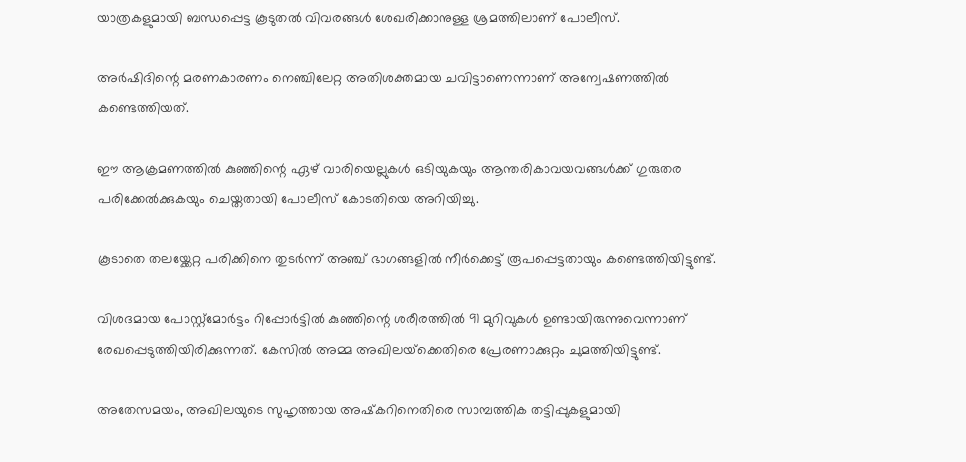യാത്രകളുമായി ബന്ധപ്പെട്ട കൂടുതൽ വിവരങ്ങൾ ശേഖരിക്കാനുള്ള ശ്രമത്തിലാണ് പോലീസ്.

അർഷിദിന്റെ മരണകാരണം നെഞ്ചിലേറ്റ അതിശക്തമായ ചവിട്ടാണെന്നാണ് അന്വേഷണത്തിൽ കണ്ടെത്തിയത്.

ഈ ആക്രമണത്തിൽ കുഞ്ഞിന്റെ ഏഴ് വാരിയെല്ലുകൾ ഒടിയുകയും ആന്തരികാവയവങ്ങൾക്ക് ഗുരുതര പരിക്കേൽക്കുകയും ചെയ്തതായി പോലീസ് കോടതിയെ അറിയിച്ചു.

കൂടാതെ തലയ്ക്കേറ്റ പരിക്കിനെ തുടർന്ന് അഞ്ച് ഭാഗങ്ങളിൽ നീർക്കെട്ട് രൂപപ്പെട്ടതായും കണ്ടെത്തിയിട്ടുണ്ട്.

വിശദമായ പോസ്റ്റ്മോർട്ടം റിപ്പോർട്ടിൽ കുഞ്ഞിന്റെ ശരീരത്തിൽ 91 മുറിവുകൾ ഉണ്ടായിരുന്നുവെന്നാണ് രേഖപ്പെടുത്തിയിരിക്കുന്നത്. കേസിൽ അമ്മ അഖിലയ്‌ക്കെതിരെ പ്രേരണാക്കുറ്റം ചുമത്തിയിട്ടുണ്ട്.

അതേസമയം, അഖിലയുടെ സുഹൃത്തായ അഷ്‌കറിനെതിരെ സാമ്പത്തിക തട്ടിപ്പുകളുമായി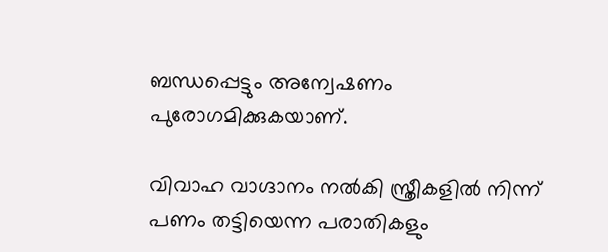ബന്ധപ്പെട്ടും അന്വേഷണം പുരോഗമിക്കുകയാണ്.

വിവാഹ വാഗ്ദാനം നൽകി സ്ത്രീകളിൽ നിന്ന് പണം തട്ടിയെന്ന പരാതികളും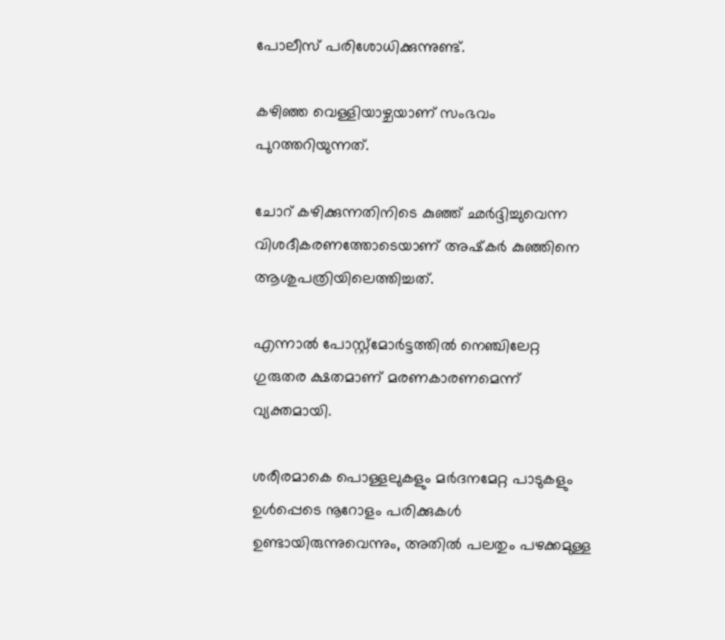പോലീസ് പരിശോധിക്കുന്നുണ്ട്.

കഴിഞ്ഞ വെള്ളിയാഴ്ചയാണ് സംഭവം പുറത്തറിയുന്നത്.

ചോറ് കഴിക്കുന്നതിനിടെ കുഞ്ഞ് ഛർദ്ദിച്ചുവെന്ന വിശദീകരണത്തോടെയാണ് അഷ്‌കർ കുഞ്ഞിനെ ആശുപത്രിയിലെത്തിച്ചത്.

എന്നാൽ പോസ്റ്റ്മോർട്ടത്തിൽ നെഞ്ചിലേറ്റ ഗുരുതര ക്ഷതമാണ് മരണകാരണമെന്ന് വ്യക്തമായി.

ശരീരമാകെ പൊള്ളലുകളും മർദനമേറ്റ പാടുകളും ഉൾപ്പെടെ നൂറോളം പരിക്കുകൾ ഉണ്ടായിരുന്നുവെന്നും, അതിൽ പലതും പഴക്കമുള്ള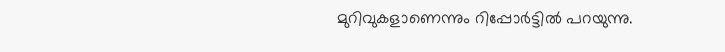മുറിവുകളാണെന്നും റിപ്പോർട്ടിൽ പറയുന്നു.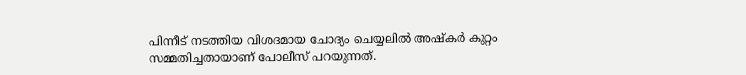പിന്നീട് നടത്തിയ വിശദമായ ചോദ്യം ചെയ്യലിൽ അഷ്‌കർ കുറ്റം സമ്മതിച്ചതായാണ് പോലീസ് പറയുന്നത്.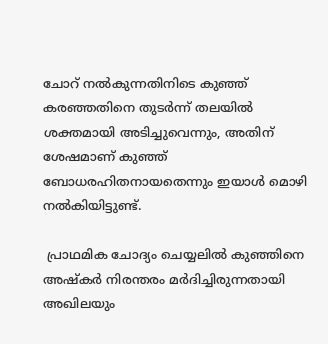ചോറ് നൽകുന്നതിനിടെ കുഞ്ഞ് കരഞ്ഞതിനെ തുടർന്ന് തലയിൽ ശക്തമായി അടിച്ചുവെന്നും, അതിന് ശേഷമാണ് കുഞ്ഞ് ബോധരഹിതനായതെന്നും ഇയാൾ മൊഴി നൽകിയിട്ടുണ്ട്.

 പ്രാഥമിക ചോദ്യം ചെയ്യലിൽ കുഞ്ഞിനെ അഷ്‌കർ നിരന്തരം മർദിച്ചിരുന്നതായി അഖിലയും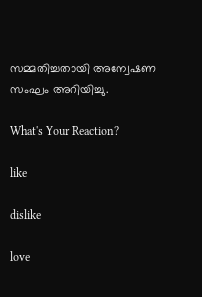സമ്മതിച്ചതായി അന്വേഷണ സംഘം അറിയിച്ചു.

What's Your Reaction?

like

dislike

love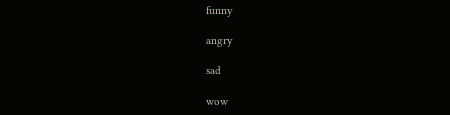funny

angry

sad

wow